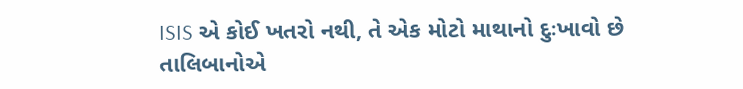ISIS એ કોઈ ખતરો નથી, તે એક મોટો માથાનો દુઃખાવો છે
તાલિબાનોએ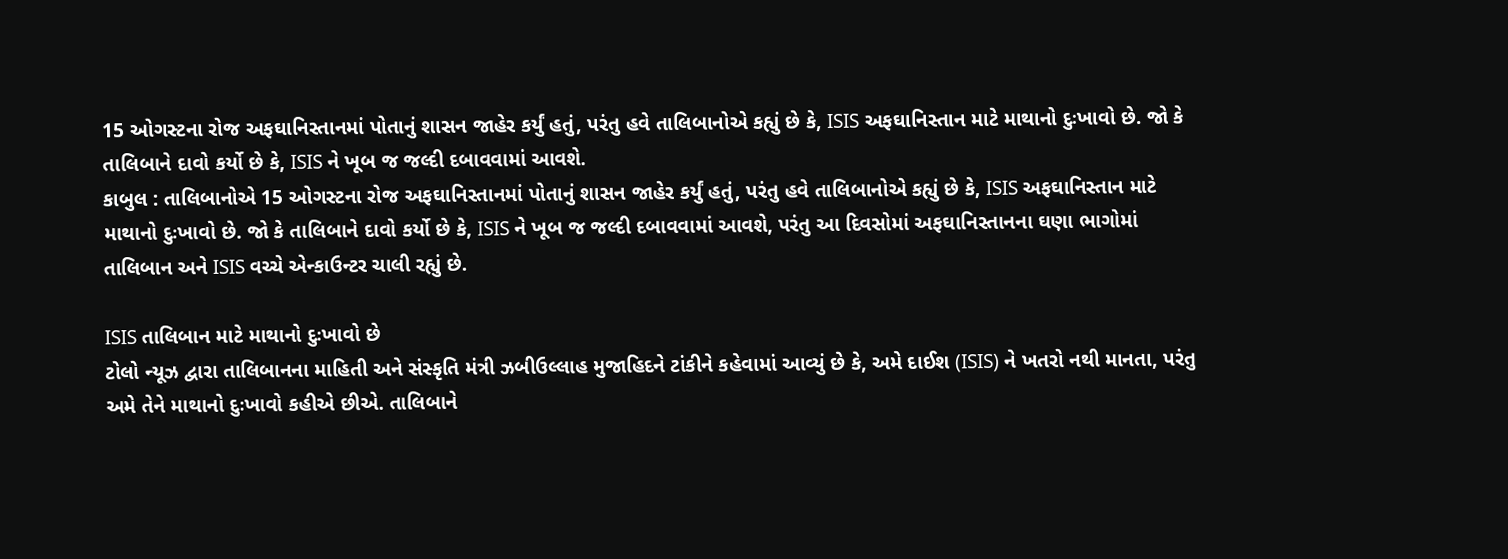15 ઓગસ્ટના રોજ અફઘાનિસ્તાનમાં પોતાનું શાસન જાહેર કર્યું હતું, પરંતુ હવે તાલિબાનોએ કહ્યું છે કે, ISIS અફઘાનિસ્તાન માટે માથાનો દુઃખાવો છે. જો કે તાલિબાને દાવો કર્યો છે કે, ISIS ને ખૂબ જ જલ્દી દબાવવામાં આવશે.
કાબુલ : તાલિબાનોએ 15 ઓગસ્ટના રોજ અફઘાનિસ્તાનમાં પોતાનું શાસન જાહેર કર્યું હતું, પરંતુ હવે તાલિબાનોએ કહ્યું છે કે, ISIS અફઘાનિસ્તાન માટે માથાનો દુઃખાવો છે. જો કે તાલિબાને દાવો કર્યો છે કે, ISIS ને ખૂબ જ જલ્દી દબાવવામાં આવશે, પરંતુ આ દિવસોમાં અફઘાનિસ્તાનના ઘણા ભાગોમાં તાલિબાન અને ISIS વચ્ચે એન્કાઉન્ટર ચાલી રહ્યું છે.

ISIS તાલિબાન માટે માથાનો દુઃખાવો છે
ટોલો ન્યૂઝ દ્વારા તાલિબાનના માહિતી અને સંસ્કૃતિ મંત્રી ઝબીઉલ્લાહ મુજાહિદને ટાંકીને કહેવામાં આવ્યું છે કે, અમે દાઈશ (ISIS) ને ખતરો નથી માનતા, પરંતુ અમે તેને માથાનો દુઃખાવો કહીએ છીએ. તાલિબાને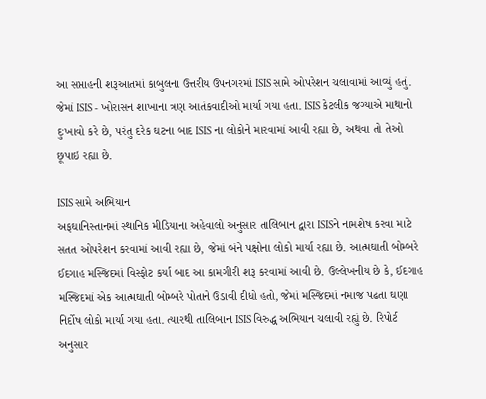આ સપ્તાહની શરૂઆતમાં કાબુલના ઉત્તરીય ઉપનગરમાં ISIS સામે ઓપરેશન ચલાવામાં આવ્યું હતું. જેમાં ISIS - ખોરાસન શાખાના ત્રણ આતંકવાદીઓ માર્યા ગયા હતા. ISIS કેટલીક જગ્યાએ માથાનો દુઃખાવો કરે છે, પરંતુ દરેક ઘટના બાદ ISIS ના લોકોને મારવામાં આવી રહ્યા છે, અથવા તો તેઓ છૂપાઇ રહ્યા છે.

ISIS સામે અભિયાન
અફઘાનિસ્તાનમાં સ્થાનિક મીડિયાના અહેવાલો અનુસાર તાલિબાન દ્વારા ISISને નામશેષ કરવા માટે સતત ઓપરેશન કરવામાં આવી રહ્યા છે, જેમાં બંને પક્ષોના લોકો માર્યા રહ્યા છે. આત્મઘાતી બોમ્બરે ઈદગાહ મસ્જિદમાં વિસ્ફોટ કર્યા બાદ આ કામગીરી શરૂ કરવામાં આવી છે. ઉલ્લેખનીય છે કે, ઈદગાહ મસ્જિદમાં એક આત્મઘાતી બોમ્બરે પોતાને ઉડાવી દીધો હતો, જેમાં મસ્જિદમાં નમાજ પઢતા ઘણા નિર્દોષ લોકો માર્યા ગયા હતા. ત્યારથી તાલિબાન ISIS વિરુદ્ધ અભિયાન ચલાવી રહ્યું છે. રિપોર્ટ અનુસાર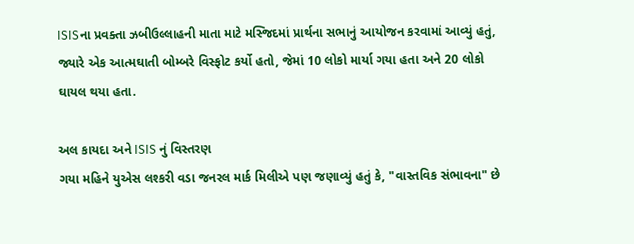ISISના પ્રવક્તા ઝબીઉલ્લાહની માતા માટે મસ્જિદમાં પ્રાર્થના સભાનું આયોજન કરવામાં આવ્યું હતું, જ્યારે એક આત્મઘાતી બોમ્બરે વિસ્ફોટ કર્યો હતો, જેમાં 10 લોકો માર્યા ગયા હતા અને 20 લોકો ઘાયલ થયા હતા.

અલ કાયદા અને ISIS નું વિસ્તરણ
ગયા મહિને યુએસ લશ્કરી વડા જનરલ માર્ક મિલીએ પણ જણાવ્યું હતું કે, "વાસ્તવિક સંભાવના" છે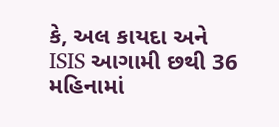કે, અલ કાયદા અને ISIS આગામી છથી 36 મહિનામાં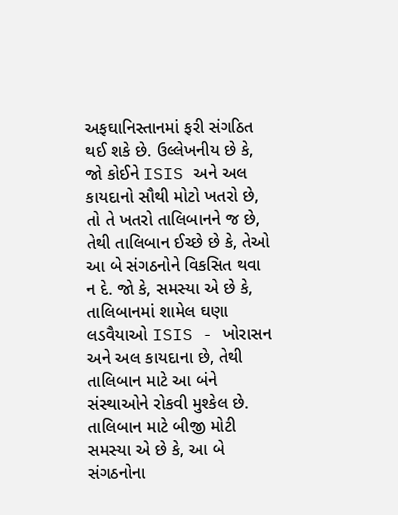અફઘાનિસ્તાનમાં ફરી સંગઠિત થઈ શકે છે. ઉલ્લેખનીય છે કે, જો કોઈને ISIS અને અલ કાયદાનો સૌથી મોટો ખતરો છે, તો તે ખતરો તાલિબાનને જ છે, તેથી તાલિબાન ઈચ્છે છે કે, તેઓ આ બે સંગઠનોને વિકસિત થવા ન દે. જો કે, સમસ્યા એ છે કે, તાલિબાનમાં શામેલ ઘણા લડવૈયાઓ ISIS - ખોરાસન અને અલ કાયદાના છે, તેથી તાલિબાન માટે આ બંને સંસ્થાઓને રોકવી મુશ્કેલ છે. તાલિબાન માટે બીજી મોટી સમસ્યા એ છે કે, આ બે સંગઠનોના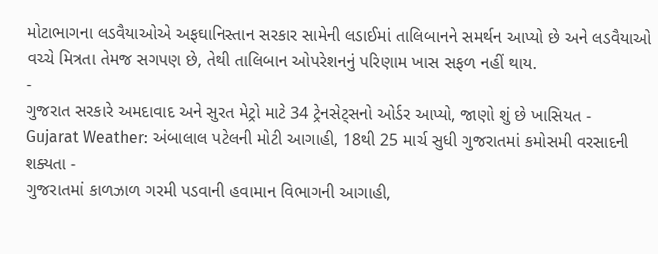મોટાભાગના લડવૈયાઓએ અફઘાનિસ્તાન સરકાર સામેની લડાઈમાં તાલિબાનને સમર્થન આપ્યો છે અને લડવૈયાઓ વચ્ચે મિત્રતા તેમજ સગપણ છે, તેથી તાલિબાન ઓપરેશનનું પરિણામ ખાસ સફળ નહીં થાય.
-
ગુજરાત સરકારે અમદાવાદ અને સુરત મેટ્રો માટે 34 ટ્રેનસેટ્સનો ઓર્ડર આપ્યો, જાણો શું છે ખાસિયત -
Gujarat Weather: અંબાલાલ પટેલની મોટી આગાહી, 18થી 25 માર્ચ સુધી ગુજરાતમાં કમોસમી વરસાદની શક્યતા -
ગુજરાતમાં કાળઝાળ ગરમી પડવાની હવામાન વિભાગની આગાહી,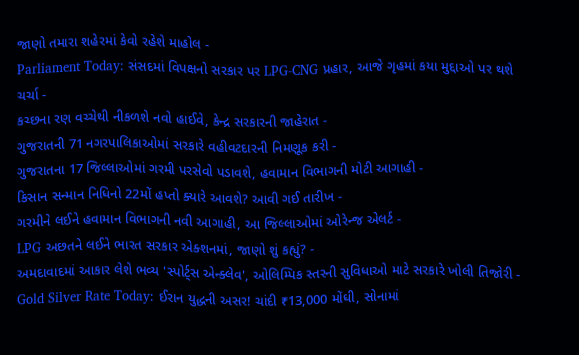જાણો તમારા શહેરમાં કેવો રહેશે માહોલ -
Parliament Today: સંસદમાં વિપક્ષનો સરકાર પર LPG-CNG પ્રહાર, આજે ગૃહમાં કયા મુદ્દાઓ પર થશે ચર્ચા -
કચ્છના રણ વચ્ચેથી નીકળશે નવો હાઈવે, કેન્દ્ર સરકારની જાહેરાત -
ગુજરાતની 71 નગરપાલિકાઓમાં સરકારે વહીવટદારની નિમણૂક કરી -
ગુજરાતના 17 જિલ્લાઓમાં ગરમી પરસેવો પડાવશે, હવામાન વિભાગની મોટી આગાહી -
કિસાન સન્માન નિધિનો 22મોં હપ્તો ક્યારે આવશે? આવી ગઈ તારીખ -
ગરમીને લઈને હવામાન વિભાગની નવી આગાહી, આ જિલ્લાઓમાં ઓરેન્જ એલર્ટ -
LPG અછતને લઈને ભારત સરકાર એક્શનમાં, જાણો શું કહ્યું? -
અમદાવાદમાં આકાર લેશે ભવ્ય 'સ્પોર્ટ્સ એન્ક્લેવ', ઓલિમ્પિક સ્તરની સુવિધાઓ માટે સરકારે ખોલી તિજોરી -
Gold Silver Rate Today: ઈરાન યુદ્ધની અસર! ચાંદી ₹13,000 મોંઘી, સોનામાં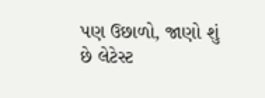પણ ઉછાળો, જાણો શું છે લેટેસ્ટ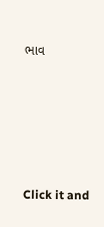ભાવ







Click it and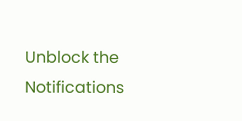Unblock the Notifications